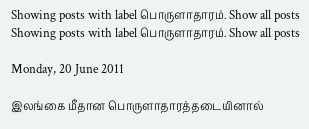Showing posts with label பொருளாதாரம். Show all posts
Showing posts with label பொருளாதாரம். Show all posts

Monday, 20 June 2011

இலங்கை மீதான பொருளாதாரத்தடையினால்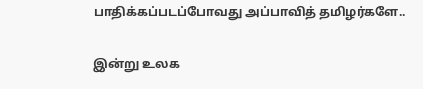பாதிக்கப்படப்போவது அப்பாவித் தமிழர்களே..

இன்று உலக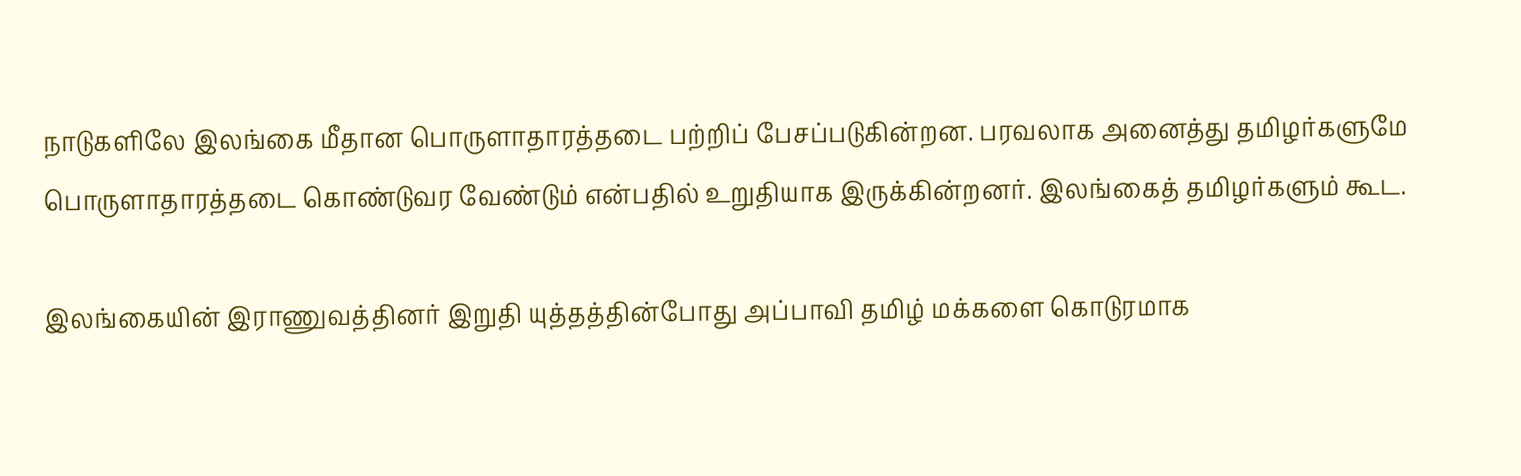நாடுகளிலே இலங்கை மீதான பொருளாதாரத்தடை பற்றிப் பேசப்படுகின்றன. பரவலாக அனைத்து தமிழர்களுமே பொருளாதாரத்தடை கொண்டுவர வேண்டும் என்பதில் உறுதியாக இருக்கின்றனர். இலங்கைத் தமிழர்களும் கூட.

இலங்கையின் இராணுவத்தினர் இறுதி யுத்தத்தின்போது அப்பாவி தமிழ் மக்களை கொடுரமாக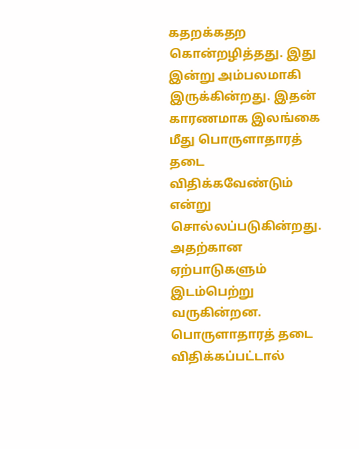கதறக்கதற கொன்றழித்தது. இது இன்று அம்பலமாகி இருக்கின்றது. இதன் காரணமாக இலங்கை மீது பொருளாதாரத் தடை விதிக்கவேண்டும் என்று சொல்லப்படுகின்றது. அதற்கான ஏற்பாடுகளும் இடம்பெற்று வருகின்றன.
பொருளாதாரத் தடை விதிக்கப்பட்டால்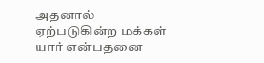அதனால் ஏற்படுகின்ற மக்கள் யார் என்பதனை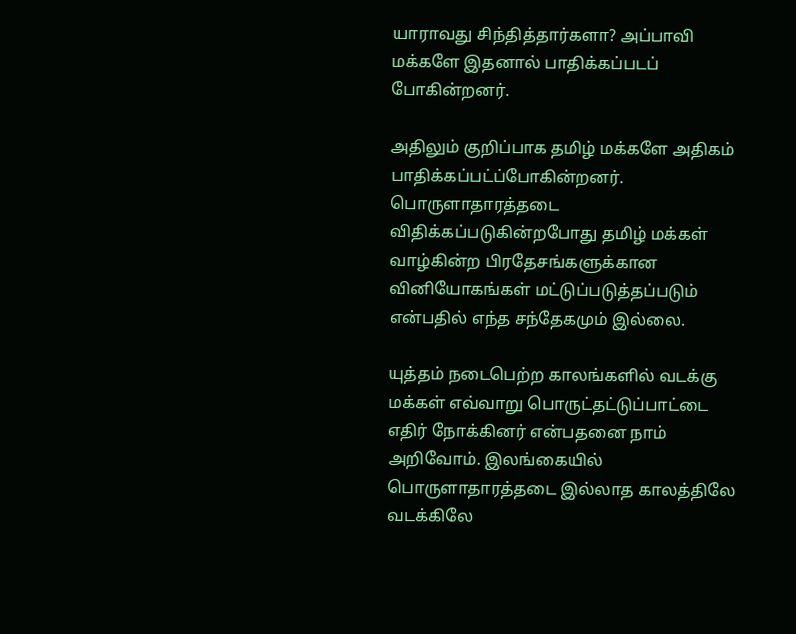யாராவது சிந்தித்தார்களா? அப்பாவி மக்களே இதனால் பாதிக்கப்படப் போகின்றனர்.

அதிலும் குறிப்பாக தமிழ் மக்களே அதிகம் பாதிக்கப்பட்ப்போகின்றனர். பொருளாதாரத்தடை விதிக்கப்படுகின்றபோது தமிழ் மக்கள் வாழ்கின்ற பிரதேசங்களுக்கான வினியோகங்கள் மட்டுப்படுத்தப்படும் என்பதில் எந்த சந்தேகமும் இல்லை.

யுத்தம் நடைபெற்ற காலங்களில் வடக்கு மக்கள் எவ்வாறு பொருட்தட்டுப்பாட்டை  எதிர் நோக்கினர் என்பதனை நாம் அறிவோம். இலங்கையில் பொருளாதாரத்தடை இல்லாத காலத்திலே வடக்கிலே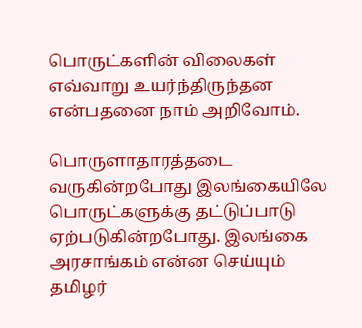பொருட்களின் விலைகள் எவ்வாறு உயர்ந்திருந்தன என்பதனை நாம் அறிவோம்.

பொருளாதாரத்தடை வருகின்றபோது இலங்கையிலே பொருட்களுக்கு தட்டுப்பாடு ஏற்படுகின்றபோது. இலங்கை அரசாங்கம் என்ன செய்யும் தமிழர்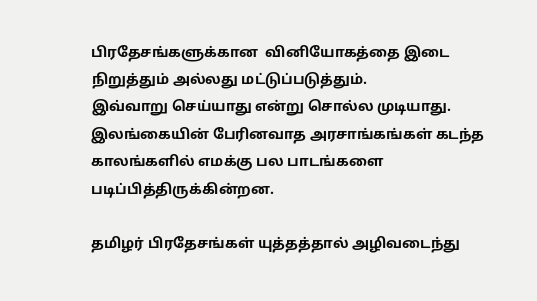பிரதேசங்களுக்கான  வினியோகத்தை இடை நிறுத்தும் அல்லது மட்டுப்படுத்தும்.
இவ்வாறு செய்யாது என்று சொல்ல முடியாது. இலங்கையின் பேரினவாத அரசாங்கங்கள் கடந்த காலங்களில் எமக்கு பல பாடங்களை படிப்பித்திருக்கின்றன.

தமிழர் பிரதேசங்கள் யுத்தத்தால் அழிவடைந்து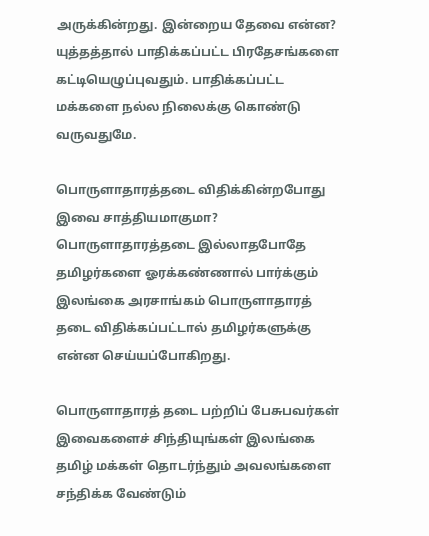அருக்கின்றது. இன்றைய தேவை என்ன? யுத்தத்தால் பாதிக்கப்பட்ட பிரதேசங்களை கட்டியெழுப்புவதும். பாதிக்கப்பட்ட மக்களை நல்ல நிலைக்கு கொண்டு வருவதுமே.

பொருளாதாரத்தடை விதிக்கின்றபோது இவை சாத்தியமாகுமா? பொருளாதாரத்தடை இல்லாதபோதே தமிழர்களை ஓரக்கண்ணால் பார்க்கும் இலங்கை அரசாங்கம் பொருளாதாரத் தடை விதிக்கப்பட்டால் தமிழர்களுக்கு என்ன செய்யப்போகிறது.

பொருளாதாரத் தடை பற்றிப் பேசுபவர்கள் இவைகளைச் சிந்தியுங்கள் இலங்கை தமிழ் மக்கள் தொடர்ந்தும் அவலங்களை சந்திக்க வேண்டும்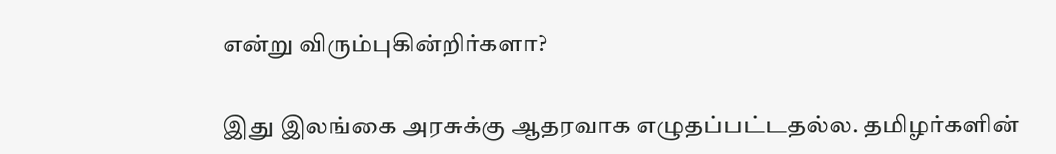என்று விரும்புகின்றிர்களா?

இது இலங்கை அரசுக்கு ஆதரவாக எழுதப்பட்டதல்ல. தமிழர்களின்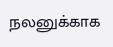நலனுக்காக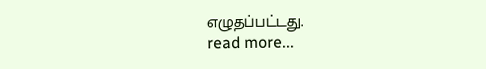எழுதப்பட்டது.
read more...